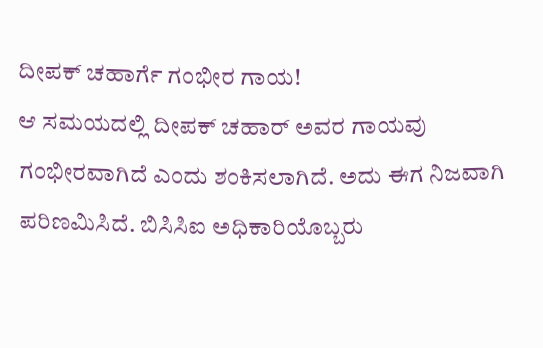ದೀಪಕ್ ಚಹಾರ್ಗೆ ಗಂಭೀರ ಗಾಯ!
ಆ ಸಮಯದಲ್ಲಿ ದೀಪಕ್ ಚಹಾರ್ ಅವರ ಗಾಯವು ಗಂಭೀರವಾಗಿದೆ ಎಂದು ಶಂಕಿಸಲಾಗಿದೆ. ಅದು ಈಗ ನಿಜವಾಗಿ ಪರಿಣಮಿಸಿದೆ. ಬಿಸಿಸಿಐ ಅಧಿಕಾರಿಯೊಬ್ಬರು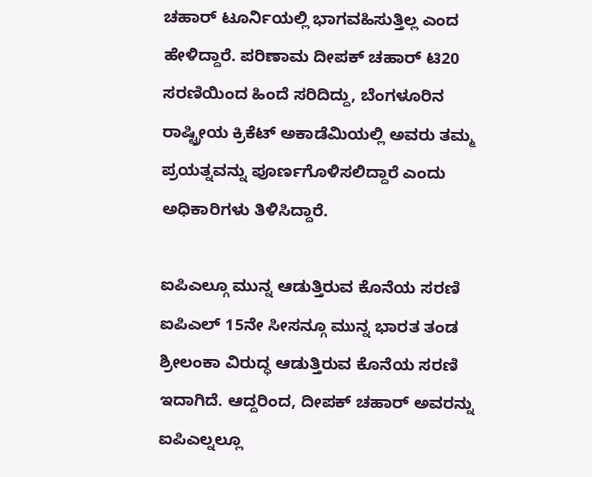ಚಹಾರ್ ಟೂರ್ನಿಯಲ್ಲಿ ಭಾಗವಹಿಸುತ್ತಿಲ್ಲ ಎಂದ ಹೇಳಿದ್ದಾರೆ. ಪರಿಣಾಮ ದೀಪಕ್ ಚಹಾರ್ ಟಿ20 ಸರಣಿಯಿಂದ ಹಿಂದೆ ಸರಿದಿದ್ದು, ಬೆಂಗಳೂರಿನ ರಾಷ್ಟ್ರೀಯ ಕ್ರಿಕೆಟ್ ಅಕಾಡೆಮಿಯಲ್ಲಿ ಅವರು ತಮ್ಮ ಪ್ರಯತ್ನವನ್ನು ಪೂರ್ಣಗೊಳಿಸಲಿದ್ದಾರೆ ಎಂದು ಅಧಿಕಾರಿಗಳು ತಿಳಿಸಿದ್ದಾರೆ.

ಐಪಿಎಲ್ಗೂ ಮುನ್ನ ಆಡುತ್ತಿರುವ ಕೊನೆಯ ಸರಣಿ
ಐಪಿಎಲ್ 15ನೇ ಸೀಸನ್ಗೂ ಮುನ್ನ ಭಾರತ ತಂಡ ಶ್ರೀಲಂಕಾ ವಿರುದ್ಧ ಆಡುತ್ತಿರುವ ಕೊನೆಯ ಸರಣಿ ಇದಾಗಿದೆ. ಆದ್ದರಿಂದ, ದೀಪಕ್ ಚಹಾರ್ ಅವರನ್ನು ಐಪಿಎಲ್ನಲ್ಲೂ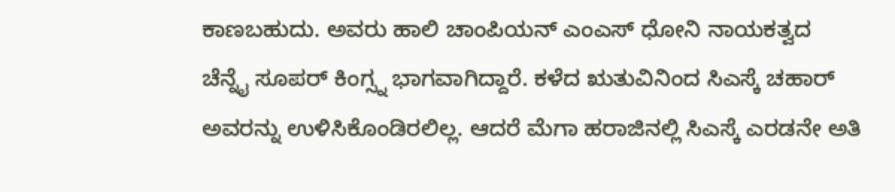ಕಾಣಬಹುದು. ಅವರು ಹಾಲಿ ಚಾಂಪಿಯನ್ ಎಂಎಸ್ ಧೋನಿ ನಾಯಕತ್ವದ ಚೆನ್ನೈ ಸೂಪರ್ ಕಿಂಗ್ಸ್ನ ಭಾಗವಾಗಿದ್ದಾರೆ. ಕಳೆದ ಋತುವಿನಿಂದ ಸಿಎಸ್ಕೆ ಚಹಾರ್ ಅವರನ್ನು ಉಳಿಸಿಕೊಂಡಿರಲಿಲ್ಲ. ಆದರೆ ಮೆಗಾ ಹರಾಜಿನಲ್ಲಿ ಸಿಎಸ್ಕೆ ಎರಡನೇ ಅತಿ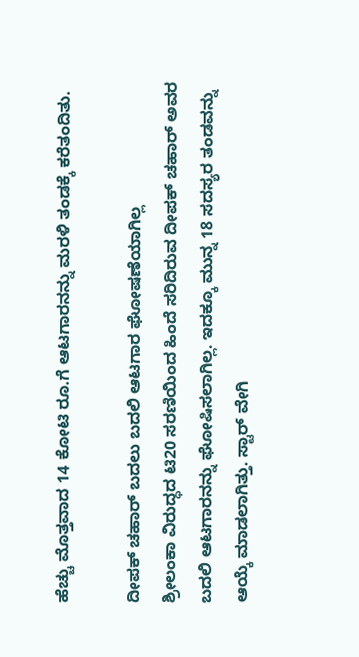ಹೆಚ್ಚು ಮೊತ್ತವಾದ 14 ಕೋಟಿ ರೂ.ಗೆ ಆಟಗಾರನನ್ನು ಮರಳಿ ತಂಡಕ್ಕೆ ಕರೆತಂದಿತು.

ದೀಪಕ್ ಚಹಾರ್ ಬದಲು ಬದಲಿ ಆಟಗಾರ ಘೋಷಣೆಯಾಗಿಲ್ಲ
ಶ್ರೀಲಂಕಾ ವಿರುದ್ಧದ ಟಿ20 ಸರಣಿಯಿಂದ ಹಿಂದೆ ಸರಿದಿರುವ ದೀಪಕ್ ಚಹಾರ್ ಅವರ ಬದಲಿ ಆಟಗಾರನನ್ನು ಘೋಷಿಸಲಾಗಿಲ್ಲ. ಇದಕ್ಕೂ ಮುನ್ನ 18 ಸದಸ್ಯರ ತಂಡವನ್ನು ಆಯ್ಕೆ ಮಾಡಲಾಗಿತ್ತು. ಸ್ಟಾರ್ ವೇಗಿ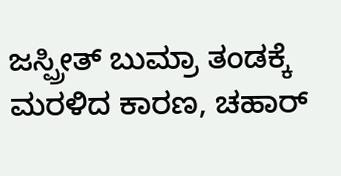ಜಸ್ಪ್ರೀತ್ ಬುಮ್ರಾ ತಂಡಕ್ಕೆ ಮರಳಿದ ಕಾರಣ, ಚಹಾರ್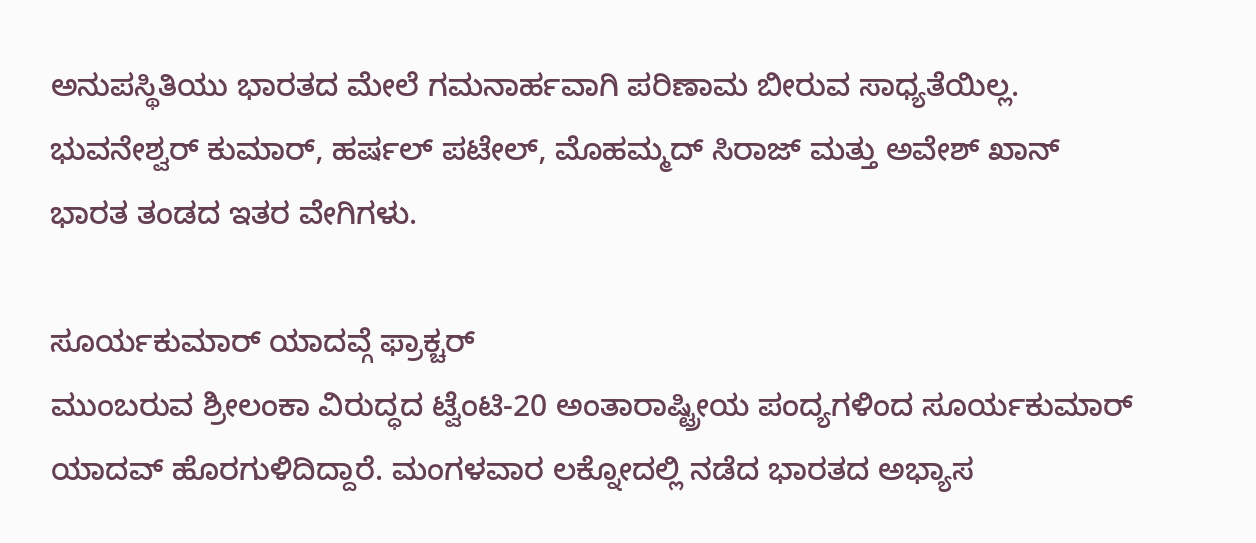ಅನುಪಸ್ಥಿತಿಯು ಭಾರತದ ಮೇಲೆ ಗಮನಾರ್ಹವಾಗಿ ಪರಿಣಾಮ ಬೀರುವ ಸಾಧ್ಯತೆಯಿಲ್ಲ. ಭುವನೇಶ್ವರ್ ಕುಮಾರ್, ಹರ್ಷಲ್ ಪಟೇಲ್, ಮೊಹಮ್ಮದ್ ಸಿರಾಜ್ ಮತ್ತು ಅವೇಶ್ ಖಾನ್ ಭಾರತ ತಂಡದ ಇತರ ವೇಗಿಗಳು.

ಸೂರ್ಯಕುಮಾರ್ ಯಾದವ್ಗೆ ಫ್ರಾಕ್ಚರ್
ಮುಂಬರುವ ಶ್ರೀಲಂಕಾ ವಿರುದ್ಧದ ಟ್ವೆಂಟಿ-20 ಅಂತಾರಾಷ್ಟ್ರೀಯ ಪಂದ್ಯಗಳಿಂದ ಸೂರ್ಯಕುಮಾರ್ ಯಾದವ್ ಹೊರಗುಳಿದಿದ್ದಾರೆ. ಮಂಗಳವಾರ ಲಕ್ನೋದಲ್ಲಿ ನಡೆದ ಭಾರತದ ಅಭ್ಯಾಸ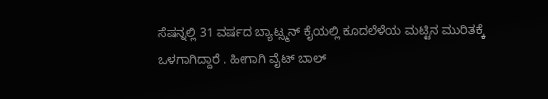ಸೆಷನ್ನಲ್ಲಿ 31 ವರ್ಷದ ಬ್ಯಾಟ್ಸ್ಮನ್ ಕೈಯಲ್ಲಿ ಕೂದಲೆಳೆಯ ಮಟ್ಟಿನ ಮುರಿತಕ್ಕೆ ಒಳಗಾಗಿದ್ದಾರೆ . ಹೀಗಾಗಿ ವೈಟ್ ಬಾಲ್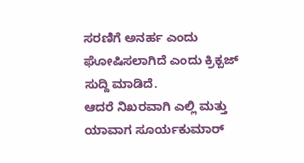ಸರಣಿಗೆ ಅನರ್ಹ ಎಂದು ಘೋಷಿಸಲಾಗಿದೆ ಎಂದು ಕ್ರಿಕ್ಬಜ್ ಸುದ್ದಿ ಮಾಡಿದೆ.
ಆದರೆ ನಿಖರವಾಗಿ ಎಲ್ಲಿ ಮತ್ತು ಯಾವಾಗ ಸೂರ್ಯಕುಮಾರ್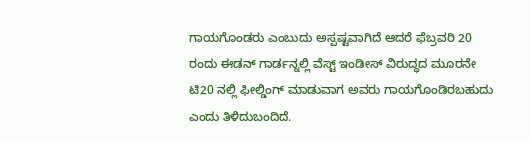ಗಾಯಗೊಂಡರು ಎಂಬುದು ಅಸ್ಪಷ್ಟವಾಗಿದೆ ಆದರೆ ಫೆಬ್ರವರಿ 20 ರಂದು ಈಡನ್ ಗಾರ್ಡನ್ನಲ್ಲಿ ವೆಸ್ಟ್ ಇಂಡೀಸ್ ವಿರುದ್ಧದ ಮೂರನೇ ಟಿ20 ನಲ್ಲಿ ಫೀಲ್ಡಿಂಗ್ ಮಾಡುವಾಗ ಅವರು ಗಾಯಗೊಂಡಿರಬಹುದು ಎಂದು ತಿಳಿದುಬಂದಿದೆ.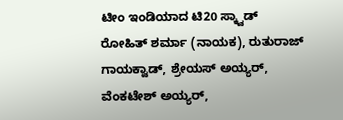ಟೀಂ ಇಂಡಿಯಾದ ಟಿ20 ಸ್ಕ್ವಾಡ್
ರೋಹಿತ್ ಶರ್ಮಾ (ನಾಯಕ), ರುತುರಾಜ್ ಗಾಯಕ್ವಾಡ್, ಶ್ರೇಯಸ್ ಅಯ್ಯರ್, ವೆಂಕಟೇಶ್ ಅಯ್ಯರ್,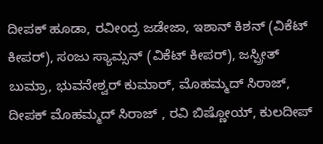ದೀಪಕ್ ಹೂಡಾ, ರವೀಂದ್ರ ಜಡೇಜಾ, ಇಶಾನ್ ಕಿಶನ್ (ವಿಕೆಟ್ ಕೀಪರ್), ಸಂಜು ಸ್ಯಾಮ್ಸನ್ (ವಿಕೆಟ್ ಕೀಪರ್), ಜಸ್ಪ್ರೀತ್ ಬುಮ್ರಾ, ಭುವನೇಶ್ವರ್ ಕುಮಾರ್, ಮೊಹಮ್ಮದ್ ಸಿರಾಜ್, ದೀಪಕ್ ಮೊಹಮ್ಮದ್ ಸಿರಾಜ್ , ರವಿ ಬಿಷ್ಣೋಯ್, ಕುಲದೀಪ್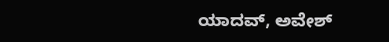ಯಾದವ್, ಅವೇಶ್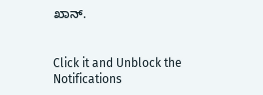ಖಾನ್.


Click it and Unblock the Notifications